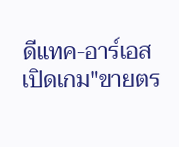ดีแทค-อาร์เอสเปิดเกม"ขายตร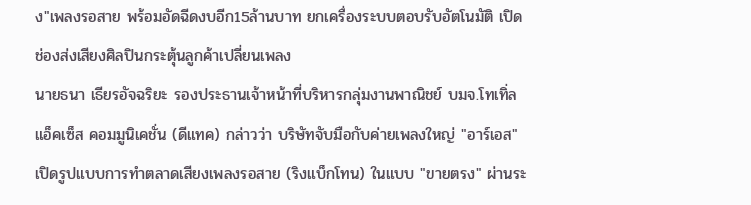ง"เพลงรอสาย พร้อมอัดฉีดงบอีก15ล้านบาท ยกเครื่องระบบตอบรับอัตโนมัติ เปิดช่องส่งเสียงศิลปินกระตุ้นลูกค้าเปลี่ยนเพลง
นายธนา เธียรอัจฉริยะ รองประธานเจ้าหน้าที่บริหารกลุ่มงานพาณิชย์ บมจ.โทเทิ่ล แอ็คเซ็ส คอมมูนิเคชั่น (ดีแทค) กล่าวว่า บริษัทจับมือกับค่ายเพลงใหญ่ "อาร์เอส" เปิดรูปแบบการทำตลาดเสียงเพลงรอสาย (ริงแบ็กโทน) ในแบบ "ขายตรง" ผ่านระ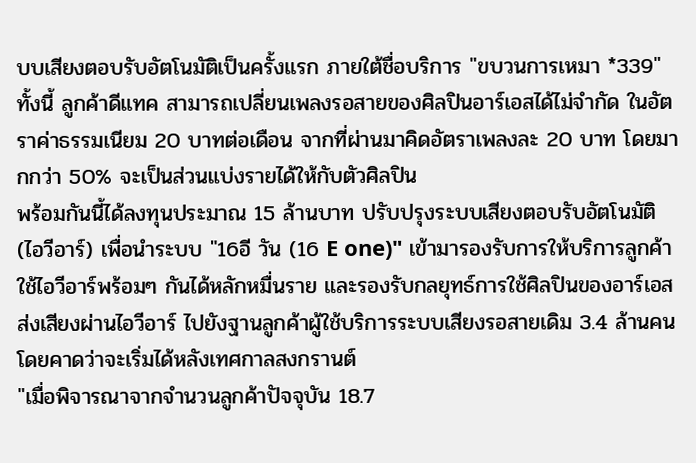บบเสียงตอบรับอัตโนมัติเป็นครั้งแรก ภายใต้ชื่อบริการ "ขบวนการเหมา *339"
ทั้งนี้ ลูกค้าดีแทค สามารถเปลี่ยนเพลงรอสายของศิลปินอาร์เอสได้ไม่จำกัด ในอัตราค่าธรรมเนียม 20 บาทต่อเดือน จากที่ผ่านมาคิดอัตราเพลงละ 20 บาท โดยมากกว่า 50% จะเป็นส่วนแบ่งรายได้ให้กับตัวศิลปิน
พร้อมกันนี้ได้ลงทุนประมาณ 15 ล้านบาท ปรับปรุงระบบเสียงตอบรับอัตโนมัติ (ไอวีอาร์) เพื่อนำระบบ "16อี วัน (16 E one)" เข้ามารองรับการให้บริการลูกค้าใช้ไอวีอาร์พร้อมๆ กันได้หลักหมื่นราย และรองรับกลยุทธ์การใช้ศิลปินของอาร์เอส ส่งเสียงผ่านไอวีอาร์ ไปยังฐานลูกค้าผู้ใช้บริการระบบเสียงรอสายเดิม 3.4 ล้านคน โดยคาดว่าจะเริ่มได้หลังเทศกาลสงกรานต์
"เมื่อพิจารณาจากจำนวนลูกค้าปัจจุบัน 18.7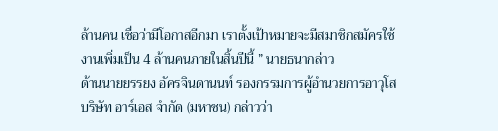ล้านคน เชื่อว่ามีโอกาสอีกมา เราตั้งเป้าหมายจะมีสมาชิกสมัครใช้งานเพิ่มเป็น 4 ล้านคนภายในสิ้นปีนี้ ” นายธนากล่าว
ด้านนายยรรยง อัครจินดานนท์ รองกรรมการผู้อำนวยการอาวุโส บริษัท อาร์เอส จำกัด (มหาชน) กล่าวว่า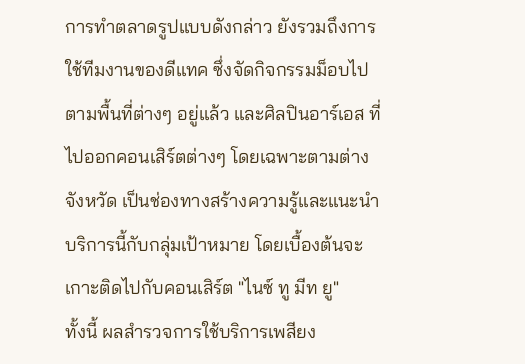การทำตลาดรูปแบบดังกล่าว ยังรวมถึงการใช้ทีมงานของดีแทค ซึ่งจัดกิจกรรมม็อบไปตามพื้นที่ต่างๆ อยู่แล้ว และศิลปินอาร์เอส ที่ไปออกคอนเสิร์ตต่างๆ โดยเฉพาะตามต่างจังหวัด เป็นช่องทางสร้างความรู้และแนะนำบริการนี้กับกลุ่มเป้าหมาย โดยเบื้องต้นจะเกาะติดไปกับคอนเสิร์ต "ไนซ์ ทู มีท ยู"
ทั้งนี้ ผลสำรวจการใช้บริการเพสียง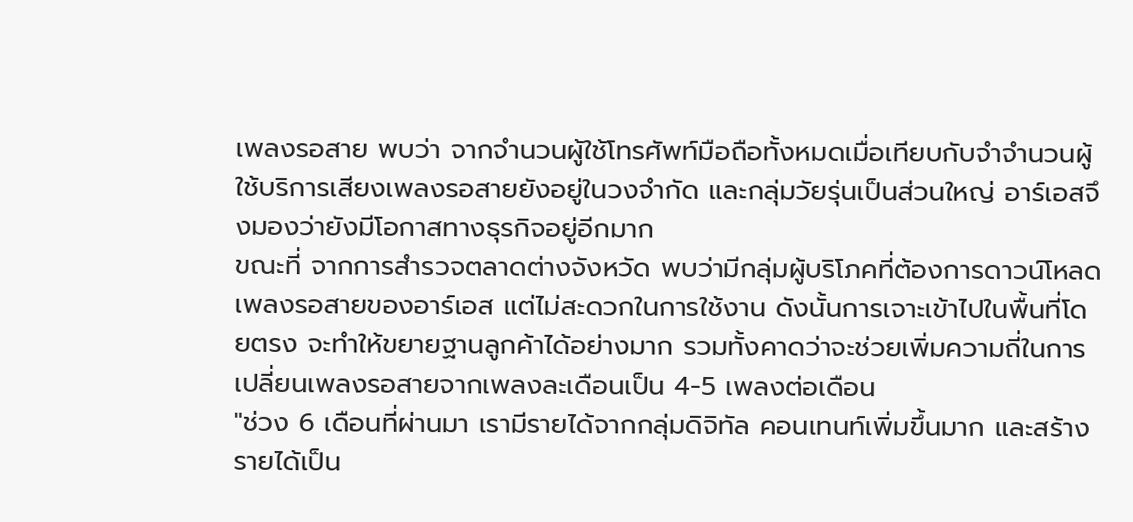เพลงรอสาย พบว่า จากจำนวนผู้ใช้โทรศัพท์มือถือทั้งหมดเมื่อเทียบกับจำจำนวนผู้ใช้บริการเสียงเพลงรอสายยังอยู่ในวงจำกัด และกลุ่มวัยรุ่นเป็นส่วนใหญ่ อาร์เอสจึงมองว่ายังมีโอกาสทางธุรกิจอยู่อีกมาก
ขณะที่ จากการสำรวจตลาดต่างจังหวัด พบว่ามีกลุ่มผู้บริโภคที่ต้องการดาวน์โหลดเพลงรอสายของอาร์เอส แต่ไม่สะดวกในการใช้งาน ดังนั้นการเจาะเข้าไปในพื้นที่โดยตรง จะทำให้ขยายฐานลูกค้าได้อย่างมาก รวมทั้งคาดว่าจะช่วยเพิ่มความถี่ในการเปลี่ยนเพลงรอสายจากเพลงละเดือนเป็น 4-5 เพลงต่อเดือน
"ช่วง 6 เดือนที่ผ่านมา เรามีรายได้จากกลุ่มดิจิทัล คอนเทนท์เพิ่มขึ้นมาก และสร้างรายได้เป็น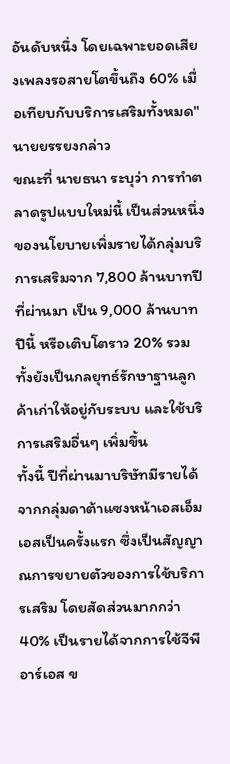อันดับหนึ่ง โดยเฉพาะยอดเสียงเพลงรอสายโตขึ้นถึง 60% เมื่อเทียบกับบริการเสริมทั้งหมด" นายยรรยงกล่าว
ขณะที่ นายธนา ระบุว่า การทำตลาดรูปแบบใหม่นี้ เป็นส่วนหนึ่งของนโยบายเพิ่มรายได้กลุ่มบริการเสริมจาก 7,800 ล้านบาทปีที่ผ่านมา เป็น 9,000 ล้านบาทปีนี้ หรือเติบโตราว 20% รวมทั้งยังเป็นกลยุทธ์รักษาฐานลูกค้าเก่าให้อยู่กับระบบ และใช้บริการเสริมอื่นๆ เพิ่มขึ้น
ทั้งนี้ ปีที่ผ่านมาบริษัทมีรายได้จากกลุ่มดาต้าแซงหน้าเอสเอ็มเอสเป็นครั้งแรก ซึ่งเป็นสัญญาณการขยายตัวของการใช้บริการเสริม โดยสัดส่วนมากกว่า 40% เป็นรายได้จากการใช้จีพีอาร์เอส ข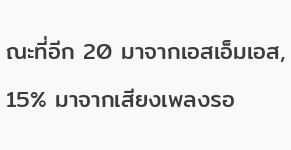ณะที่อีก 20 มาจากเอสเอ็มเอส, 15% มาจากเสียงเพลงรอ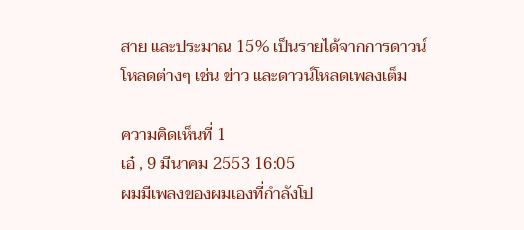สาย และประมาณ 15% เป็นรายได้จากการดาวน์โหลดต่างๆ เช่น ข่าว และดาวน์โหลดเพลงเต็ม

ความคิดเห็นที่ 1
เอ๋ , 9 มีนาคม 2553 16:05
ผมมีเพลงของผมเองที่กำลังโป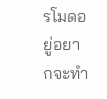รโมดอยู่อยากจะทำ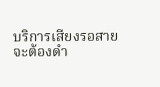บริการเสียงรอสายจะต้องดำ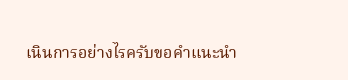เนินการอย่างไรครับขอคำแนะนำ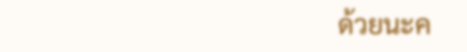ด้วยนะค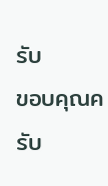รับ
ขอบคุณครับ